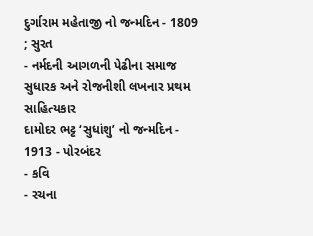દુર્ગારામ મહેતાજી નો જન્મદિન - 1809 ; સુરત
- નર્મદની આગળની પેઢીના સમાજ સુધારક અને રોજનીશી લખનાર પ્રથમ સાહિત્યકાર
દામોદર ભટ્ટ ‘સુધાંશુ’ નો જન્મદિન - 1913 - પોરબંદર
- કવિ
- રચના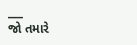___
જો તમારે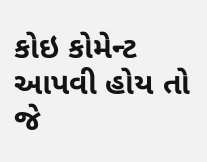કોઇ કોમેન્ટ આપવી હોય તો જે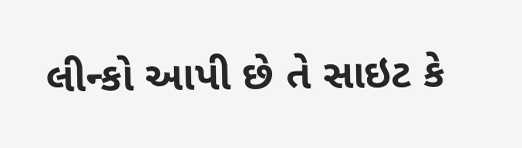લીન્કો આપી છે તે સાઇટ કે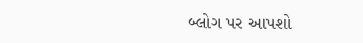બ્લોગ પર આપશો